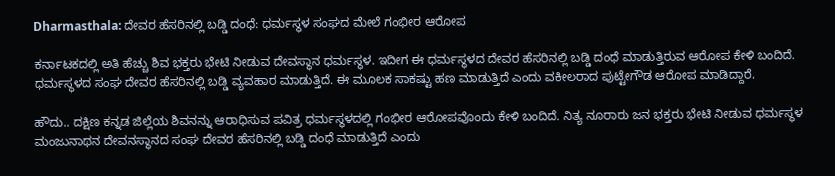Dharmasthala: ದೇವರ ಹೆಸರಿನಲ್ಲಿ ಬಡ್ಡಿ ದಂಧೆ: ಧರ್ಮಸ್ಥಳ ಸಂಘದ ಮೇಲೆ ಗಂಭೀರ ಆರೋಪ

ಕರ್ನಾಟಕದಲ್ಲಿ ಅತಿ ಹೆಚ್ಚು ಶಿವ ಭಕ್ತರು ಭೇಟಿ ನೀಡುವ ದೇವಸ್ಥಾನ ಧರ್ಮಸ್ಥಳ. ಇದೀಗ ಈ ಧರ್ಮಸ್ಥಳದ ದೇವರ ಹೆಸರಿನಲ್ಲಿ ಬಡ್ಡಿ ದಂಧೆ ಮಾಡುತ್ತಿರುವ ಆರೋಪ ಕೇಳಿ ಬಂದಿದೆ. ಧರ್ಮಸ್ಥಳದ ಸಂಘ ದೇವರ ಹೆಸರಿನಲ್ಲಿ ಬಡ್ಡಿ ವ್ಯವಹಾರ ಮಾಡುತ್ತಿದೆ. ಈ ಮೂಲಕ ಸಾಕಷ್ಟು ಹಣ ಮಾಡುತ್ತಿದೆ ಎಂದು ವಕೀಲರಾದ ಪುಟ್ಟೇಗೌಡ ಆರೋಪ ಮಾಡಿದ್ದಾರೆ.

ಹೌದು.. ದಕ್ಷಿಣ ಕನ್ನಡ ಜಿಲ್ಲೆಯ ಶಿವನನ್ನು ಆರಾಧಿಸುವ ಪವಿತ್ರ ಧರ್ಮಸ್ಥಳದಲ್ಲಿ ಗಂಭೀರ ಆರೋಪವೊಂದು ಕೇಳಿ ಬಂದಿದೆ. ನಿತ್ಯ ನೂರಾರು ಜನ ಭಕ್ತರು ಭೇಟಿ ನೀಡುವ ಧರ್ಮಸ್ಥಳ ಮಂಜುನಾಥನ ದೇವನಸ್ಥಾನದ ಸಂಘ ದೇವರ ಹೆಸರಿನಲ್ಲಿ ಬಡ್ಡಿ ದಂಧೆ ಮಾಡುತ್ತಿದೆ ಎಂದು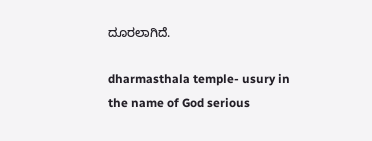ದೂರಲಾಗಿದೆ.

dharmasthala temple- usury in the name of God serious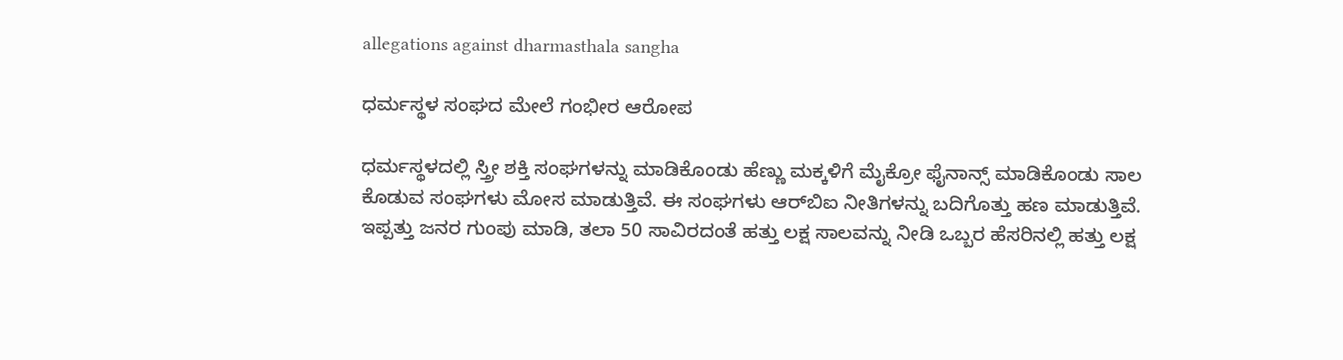allegations against dharmasthala sangha

ಧರ್ಮಸ್ಥಳ ಸಂಘದ ಮೇಲೆ ಗಂಭೀರ ಆರೋಪ

ಧರ್ಮಸ್ಥಳದಲ್ಲಿ ಸ್ತ್ರೀ ಶಕ್ತಿ ಸಂಘಗಳನ್ನು ಮಾಡಿಕೊಂಡು ಹೆಣ್ಣು ಮಕ್ಕಳಿಗೆ ಮೈಕ್ರೋ ಫೈನಾನ್ಸ್ ಮಾಡಿಕೊಂಡು ಸಾಲ ಕೊಡುವ ಸಂಘಗಳು ಮೋಸ ಮಾಡುತ್ತಿವೆ. ಈ ಸಂಘಗಳು ಆರ್‌ಬಿಐ ನೀತಿಗಳನ್ನು ಬದಿಗೊತ್ತು ಹಣ ಮಾಡುತ್ತಿವೆ. ಇಪ್ಪತ್ತು ಜನರ ಗುಂಪು ಮಾಡಿ, ತಲಾ 50 ಸಾವಿರದಂತೆ ಹತ್ತು ಲಕ್ಷ ಸಾಲವನ್ನು ನೀಡಿ ಒಬ್ಬರ ಹೆಸರಿನಲ್ಲಿ ಹತ್ತು ಲಕ್ಷ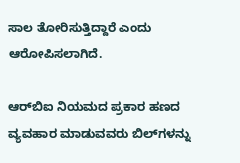ಸಾಲ ತೋರಿಸುತ್ತಿದ್ದಾರೆ ಎಂದು ಆರೋಪಿಸಲಾಗಿದೆ.

ಆರ್‌ಬಿಐ ನಿಯಮದ ಪ್ರಕಾರ ಹಣದ ವ್ಯವಹಾರ ಮಾಡುವವರು ಬಿಲ್‌ಗಳನ್ನು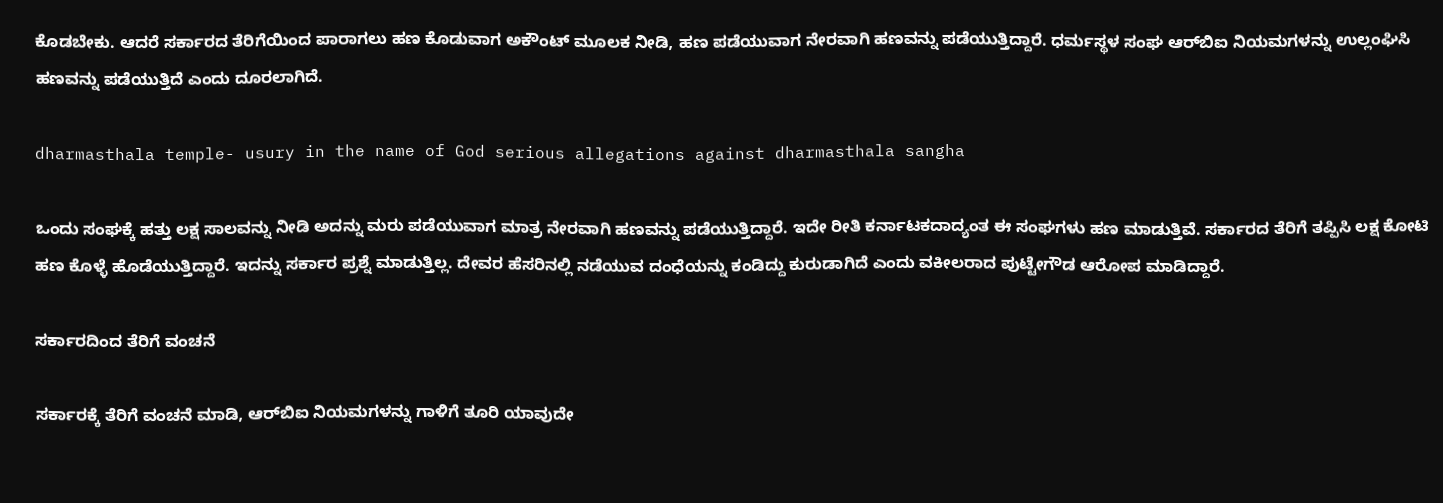ಕೊಡಬೇಕು. ಆದರೆ ಸರ್ಕಾರದ ತೆರಿಗೆಯಿಂದ ಪಾರಾಗಲು ಹಣ ಕೊಡುವಾಗ ಅಕೌಂಟ್ ಮೂಲಕ ನೀಡಿ, ಹಣ ಪಡೆಯುವಾಗ ನೇರವಾಗಿ ಹಣವನ್ನು ಪಡೆಯುತ್ತಿದ್ದಾರೆ. ಧರ್ಮಸ್ಥಳ ಸಂಘ ಆರ್‌ಬಿಐ ನಿಯಮಗಳನ್ನು ಉಲ್ಲಂಘಿಸಿ ಹಣವನ್ನು ಪಡೆಯುತ್ತಿದೆ ಎಂದು ದೂರಲಾಗಿದೆ.

dharmasthala temple- usury in the name of God serious allegations against dharmasthala sangha

ಒಂದು ಸಂಘಕ್ಕೆ ಹತ್ತು ಲಕ್ಷ ಸಾಲವನ್ನು ನೀಡಿ ಅದನ್ನು ಮರು ಪಡೆಯುವಾಗ ಮಾತ್ರ ನೇರವಾಗಿ ಹಣವನ್ನು ಪಡೆಯುತ್ತಿದ್ದಾರೆ. ಇದೇ ರೀತಿ ಕರ್ನಾಟಕದಾದ್ಯಂತ ಈ ಸಂಘಗಳು ಹಣ ಮಾಡುತ್ತಿವೆ. ಸರ್ಕಾರದ ತೆರಿಗೆ ತಪ್ಪಿಸಿ ಲಕ್ಷ ಕೋಟಿ ಹಣ ಕೊಳ್ಳೆ ಹೊಡೆಯುತ್ತಿದ್ದಾರೆ. ಇದನ್ನು ಸರ್ಕಾರ ಪ್ರಶ್ನೆ ಮಾಡುತ್ತಿಲ್ಲ. ದೇವರ ಹೆಸರಿನಲ್ಲಿ ನಡೆಯುವ ದಂಧೆಯನ್ನು ಕಂಡಿದ್ದು ಕುರುಡಾಗಿದೆ ಎಂದು ವಕೀಲರಾದ ಪುಟ್ಟೇಗೌಡ ಆರೋಪ ಮಾಡಿದ್ದಾರೆ.

ಸರ್ಕಾರದಿಂದ ತೆರಿಗೆ ವಂಚನೆ

ಸರ್ಕಾರಕ್ಕೆ ತೆರಿಗೆ ವಂಚನೆ ಮಾಡಿ, ಆರ್‌ಬಿಐ ನಿಯಮಗಳನ್ನು ಗಾಳಿಗೆ ತೂರಿ ಯಾವುದೇ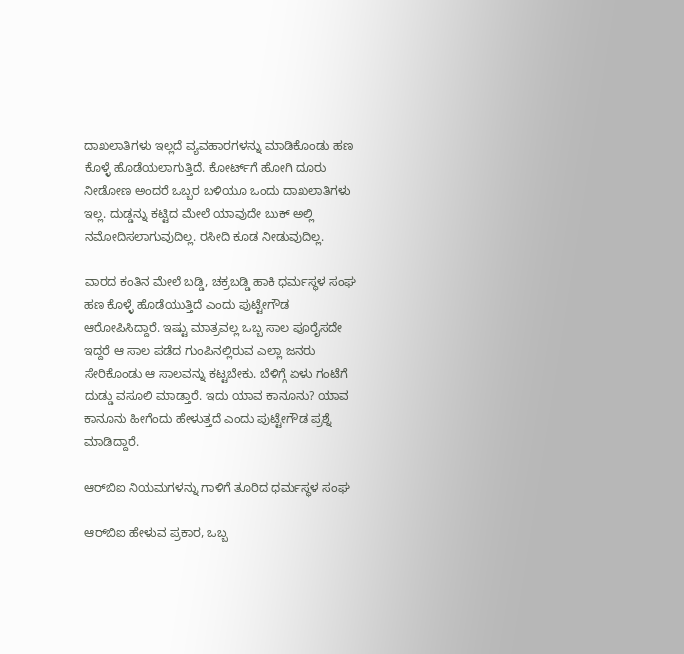ದಾಖಲಾತಿಗಳು ಇಲ್ಲದೆ ವ್ಯವಹಾರಗಳನ್ನು ಮಾಡಿಕೊಂಡು ಹಣ ಕೊಳ್ಳೆ ಹೊಡೆಯಲಾಗುತ್ತಿದೆ. ಕೋರ್ಟ್‌ಗೆ ಹೋಗಿ ದೂರು ನೀಡೋಣ ಅಂದರೆ ಒಬ್ಬರ ಬಳಿಯೂ ಒಂದು ದಾಖಲಾತಿಗಳು ಇಲ್ಲ. ದುಡ್ಡನ್ನು ಕಟ್ಟಿದ ಮೇಲೆ ಯಾವುದೇ ಬುಕ್‌ ಅಲ್ಲಿ ನಮೋದಿಸಲಾಗುವುದಿಲ್ಲ. ರಸೀದಿ ಕೂಡ ನೀಡುವುದಿಲ್ಲ.

ವಾರದ ಕಂತಿನ ಮೇಲೆ ಬಡ್ಡಿ, ಚಕ್ರಬಡ್ಡಿ ಹಾಕಿ ಧರ್ಮಸ್ಥಳ ಸಂಘ ಹಣ ಕೊಳ್ಳೆ ಹೊಡೆಯುತ್ತಿದೆ ಎಂದು ಪುಟ್ಟೇಗೌಡ ಆರೋಪಿಸಿದ್ದಾರೆ. ಇಷ್ಟು ಮಾತ್ರವಲ್ಲ ಒಬ್ಬ ಸಾಲ ಪೂರೈಸದೇ ಇದ್ದರೆ ಆ ಸಾಲ ಪಡೆದ ಗುಂಪಿನಲ್ಲಿರುವ ಎಲ್ಲಾ ಜನರು ಸೇರಿಕೊಂಡು ಆ ಸಾಲವನ್ನು ಕಟ್ಟಬೇಕು. ಬೆಳಿಗ್ಗೆ ಏಳು ಗಂಟೆಗೆ ದುಡ್ಡು ವಸೂಲಿ ಮಾಡ್ತಾರೆ. ಇದು ಯಾವ ಕಾನೂನು? ಯಾವ ಕಾನೂನು ಹೀಗೆಂದು ಹೇಳುತ್ತದೆ ಎಂದು ಪುಟ್ಟೇಗೌಡ ಪ್ರಶ್ನೆ ಮಾಡಿದ್ದಾರೆ.

ಆರ್‌ಬಿಐ ನಿಯಮಗಳನ್ನು ಗಾಳಿಗೆ ತೂರಿದ ಧರ್ಮಸ್ಥಳ ಸಂಘ

ಆರ್‌ಬಿಐ ಹೇಳುವ ಪ್ರಕಾರ, ಒಬ್ಬ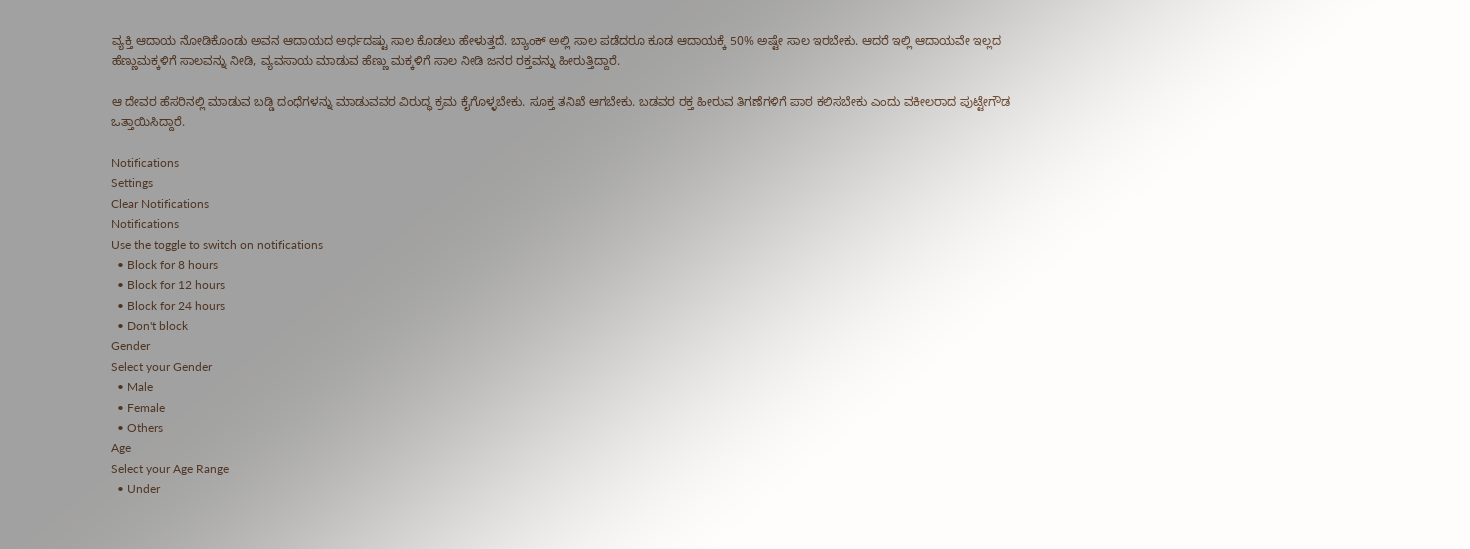ವ್ಯಕ್ತಿ ಆದಾಯ ನೋಡಿಕೊಂಡು ಅವನ ಆದಾಯದ ಅರ್ಧದಷ್ಟು ಸಾಲ ಕೊಡಲು ಹೇಳುತ್ತದೆ. ಬ್ಯಾಂಕ್‌ ಅಲ್ಲಿ ಸಾಲ ಪಡೆದರೂ ಕೂಡ ಆದಾಯಕ್ಕೆ 50% ಅಷ್ಟೇ ಸಾಲ ಇರಬೇಕು. ಆದರೆ ಇಲ್ಲಿ ಆದಾಯವೇ ಇಲ್ಲದ ಹೆಣ್ಣುಮಕ್ಕಳಿಗೆ ಸಾಲವನ್ನು ನೀಡಿ, ವ್ಯವಸಾಯ ಮಾಡುವ ಹೆಣ್ಣು ಮಕ್ಕಳಿಗೆ ಸಾಲ ನೀಡಿ ಜನರ ರಕ್ತವನ್ನು ಹೀರುತ್ತಿದ್ದಾರೆ.

ಆ ದೇವರ ಹೆಸರಿನಲ್ಲಿ ಮಾಡುವ ಬಡ್ಡಿ ದಂಧೆಗಳನ್ನು ಮಾಡುವವರ ವಿರುದ್ಧ ಕ್ರಮ ಕೈಗೊಳ್ಳಬೇಕು. ಸೂಕ್ತ ತನಿಖೆ ಆಗಬೇಕು. ಬಡವರ ರಕ್ತ ಹೀರುವ ತಿಗಣೆಗಳಿಗೆ ಪಾಠ ಕಲಿಸಬೇಕು ಎಂದು ವಕೀಲರಾದ ಪುಟ್ಟೇಗೌಡ ಒತ್ತಾಯಿಸಿದ್ದಾರೆ.

Notifications
Settings
Clear Notifications
Notifications
Use the toggle to switch on notifications
  • Block for 8 hours
  • Block for 12 hours
  • Block for 24 hours
  • Don't block
Gender
Select your Gender
  • Male
  • Female
  • Others
Age
Select your Age Range
  • Under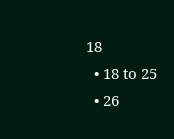18
  • 18 to 25
  • 26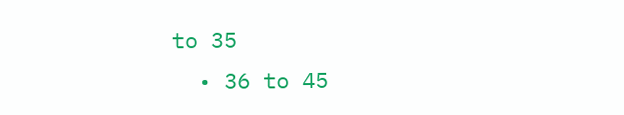to 35
  • 36 to 45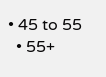• 45 to 55
  • 55+